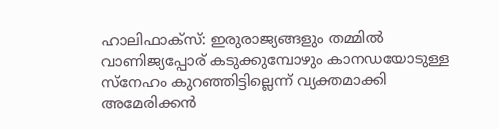ഹാലിഫാക്സ്: ഇരുരാജ്യങ്ങളും തമ്മിൽ വാണിജ്യപ്പോര് കടുക്കുമ്പോഴും കാനഡയോടുള്ള സ്നേഹം കുറഞ്ഞിട്ടില്ലെന്ന് വ്യക്തമാക്കി അമേരിക്കൻ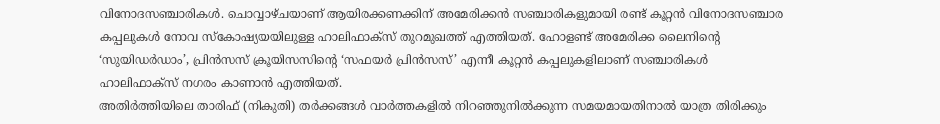വിനോദസഞ്ചാരികൾ. ചൊവ്വാഴ്ചയാണ് ആയിരക്കണക്കിന് അമേരിക്കൻ സഞ്ചാരികളുമായി രണ്ട് കൂറ്റൻ വിനോദസഞ്ചാര കപ്പലുകൾ നോവ സ്കോഷ്യയയിലുള്ള ഹാലിഫാക്സ് തുറമുഖത്ത് എത്തിയത്. ഹോളണ്ട് അമേരിക്ക ലൈനിന്റെ ‘സുയിഡർഡാം’, പ്രിൻസസ് ക്രൂയിസസിന്റെ ‘സഫയർ പ്രിൻസസ്’ എന്നീ കൂറ്റൻ കപ്പലുകളിലാണ് സഞ്ചാരികൾ ഹാലിഫാക്സ് നഗരം കാണാൻ എത്തിയത്.
അതിർത്തിയിലെ താരിഫ് (നികുതി) തർക്കങ്ങൾ വാർത്തകളിൽ നിറഞ്ഞുനിൽക്കുന്ന സമയമായതിനാൽ യാത്ര തിരിക്കും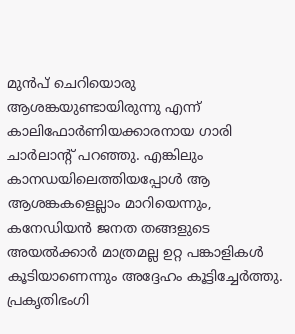മുൻപ് ചെറിയൊരു ആശങ്കയുണ്ടായിരുന്നു എന്ന് കാലിഫോർണിയക്കാരനായ ഗാരി ചാർലാന്റ് പറഞ്ഞു. എങ്കിലും കാനഡയിലെത്തിയപ്പോൾ ആ ആശങ്കകളെല്ലാം മാറിയെന്നും, കനേഡിയൻ ജനത തങ്ങളുടെ അയൽക്കാർ മാത്രമല്ല ഉറ്റ പങ്കാളികൾ കൂടിയാണെന്നും അദ്ദേഹം കൂട്ടിച്ചേർത്തു. പ്രകൃതിഭംഗി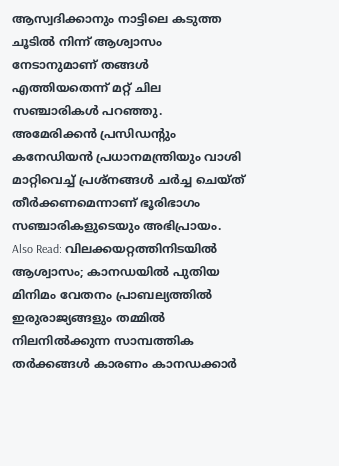ആസ്വദിക്കാനും നാട്ടിലെ കടുത്ത ചൂടിൽ നിന്ന് ആശ്വാസം നേടാനുമാണ് തങ്ങൾ എത്തിയതെന്ന് മറ്റ് ചില സഞ്ചാരികൾ പറഞ്ഞു. അമേരിക്കൻ പ്രസിഡന്റും കനേഡിയൻ പ്രധാനമന്ത്രിയും വാശി മാറ്റിവെച്ച് പ്രശ്നങ്ങൾ ചർച്ച ചെയ്ത് തീർക്കണമെന്നാണ് ഭൂരിഭാഗം സഞ്ചാരികളുടെയും അഭിപ്രായം.
Also Read: വിലക്കയറ്റത്തിനിടയിൽ ആശ്വാസം; കാനഡയിൽ പുതിയ മിനിമം വേതനം പ്രാബല്യത്തിൽ
ഇരുരാജ്യങ്ങളും തമ്മിൽ നിലനിൽക്കുന്ന സാമ്പത്തിക തർക്കങ്ങൾ കാരണം കാനഡക്കാർ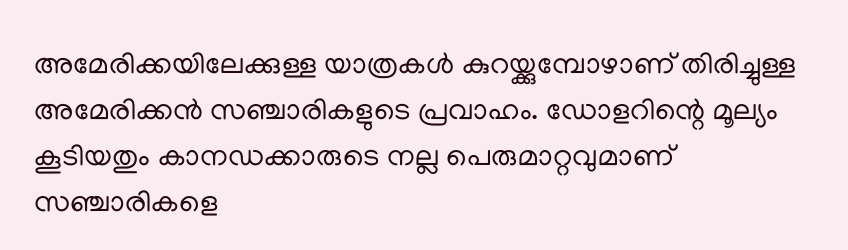അമേരിക്കയിലേക്കുള്ള യാത്രകൾ കുറയ്ക്കുമ്പോഴാണ് തിരിച്ചുള്ള അമേരിക്കൻ സഞ്ചാരികളുടെ പ്രവാഹം. ഡോളറിന്റെ മൂല്യം കൂടിയതും കാനഡക്കാരുടെ നല്ല പെരുമാറ്റവുമാണ് സഞ്ചാരികളെ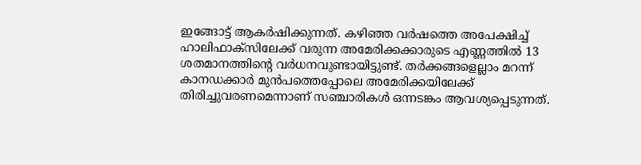ഇങ്ങോട്ട് ആകർഷിക്കുന്നത്. കഴിഞ്ഞ വർഷത്തെ അപേക്ഷിച്ച് ഹാലിഫാക്സിലേക്ക് വരുന്ന അമേരിക്കക്കാരുടെ എണ്ണത്തിൽ 13 ശതമാനത്തിന്റെ വർധനവുണ്ടായിട്ടുണ്ട്. തർക്കങ്ങളെല്ലാം മറന്ന് കാനഡക്കാർ മുൻപത്തെപ്പോലെ അമേരിക്കയിലേക്ക് തിരിച്ചുവരണമെന്നാണ് സഞ്ചാരികൾ ഒന്നടങ്കം ആവശ്യപ്പെടുന്നത്.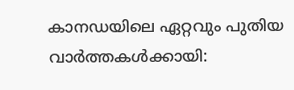കാനഡയിലെ ഏറ്റവും പുതിയ വാർത്തകൾക്കായി: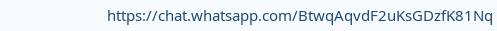https://chat.whatsapp.com/BtwqAqvdF2uKsGDzfK81Nq